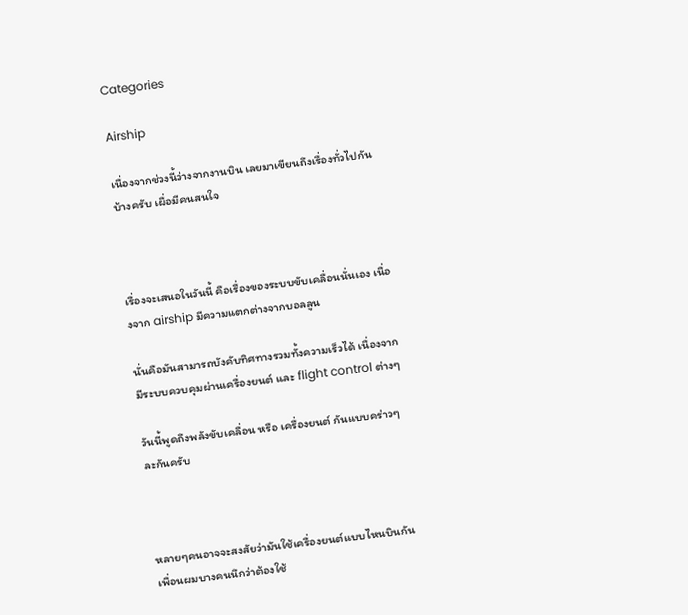Categories

Airship

เนื่องจากช่วงนี้ว่างจากงานบิน เลยมาเขียนถึงเรื่องทั่วไปกันบ้างครับ เผื่อมีคนสนใจ



เรื่องจะเสนอในวันนี้ คือเรื่องของระบบขับเคลื่อนนั่นเอง เนื่องจาก airship มีความแตกต่างจากบอลลูน

นั่นคือมันสามารถบังคับทิศทางรวมทั้งความเร็วได้ เนื่องจากมีระบบควบคุมผ่านเครื่องยนต์ และ flight control ต่างๆ

วันนี้พูดถึงพลังขับเคลื่อน หรือ เครื่องยนต์ กันแบบคร่าวๆละกันครับ



หลายๆคนอาจจะสงสัยว่ามันใช้เครื่องยนต์แบบไหนบินกัน เพื่อนผมบางคนนึกว่าต้องใช้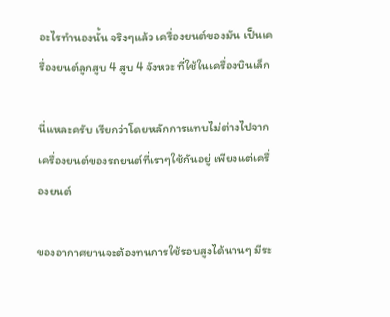อะไรทำนองนั้น จริงๆแล้ว เครื่องยนต์ของมัน เป็นเครื่องยนต์ลูกสูบ 4 สูบ 4 จังหวะ ที่ใช้ในเครื่องบินเล็ก

นี่แหละครับ เรียกว่าโดยหลักการแทบไม่ต่างไปจากเครื่องยนต์ของรถยนต์ที่เราๆใช้กันอยู่ เพียงแต่เครื่องยนต์

ของอากาศยานจะต้องทนการใช้รอบสูงได้นานๆ มีระ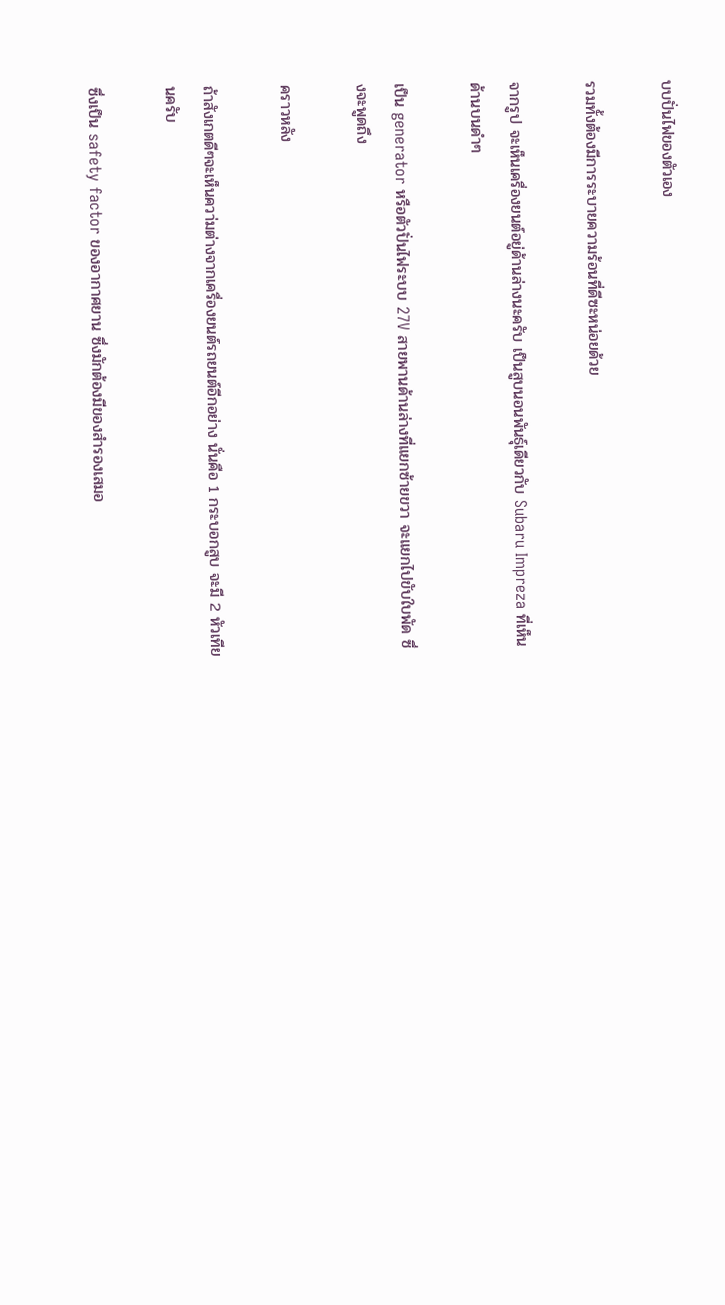บบปั่นไฟของตัวเอง

รวมทั้งต้องมีการระบายความร้อนที่ดีซะหน่อยด้วย

จากรูป จะเห็นเครื่องยนต์อยู่ด้านล่างนะครับ เป็นสูบนอนพันธุ์เดียวกับ Subaru Impreza ที่เห็นด้านบนดำๆ

เป็น generator หรือตัวปั่นไฟระบบ 27V สายพานด้านล่างที่แยกซ้ายขวา จะแยกไปขับใบพัด ซึ่งจะพูดถึง

คราวหลัง

ถ้าสังเกตดีๆจะเห็นควา่มต่างจากเครื่องยนต์รถยนต์อีกอย่าง นั่นคือ 1 กระบอกสูบ จะมี 2 หัวเทียนครับ

ซึ่งเป็น safety factor ของอากาศยาน ซึ่งมักต้องมีของสำรองเสมอ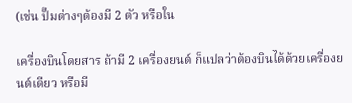(เช่น ปั๊มต่างๆต้องมี 2 ตัว หรือใน

เครื่องบินโดยสาร ถ้ามี 2 เครื่องยนต์ ก็แปลว่าต้องบินได้ด้วยเครื่องยนต์เดียว หรือมี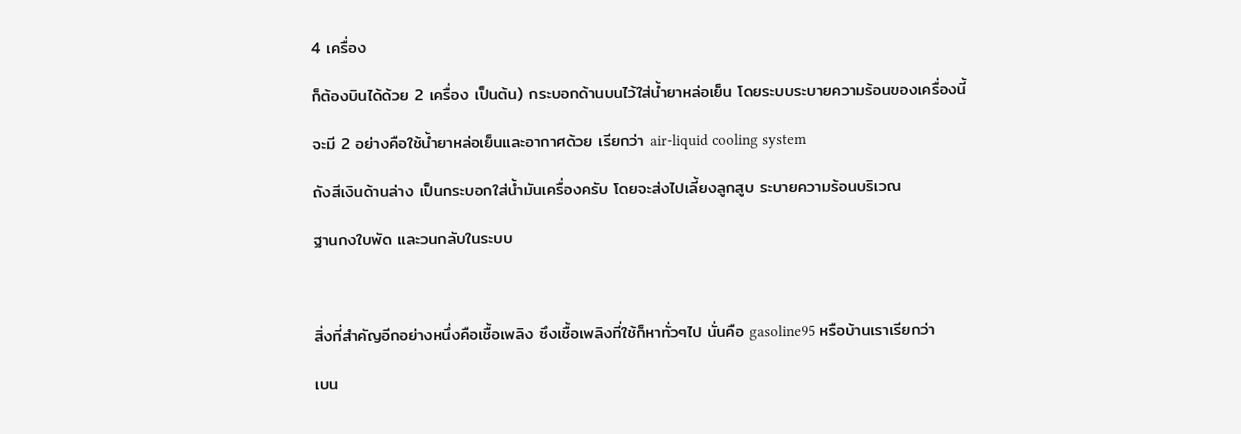4 เครื่อง

ก็ต้องบินได้ด้วย 2 เครื่อง เป็นต้น) กระบอกด้านบนไว้ใส่น้ำยาหล่อเย็น โดยระบบระบายความร้อนของเครื่องนี้

จะมี 2 อย่างคือใช้น้ำยาหล่อเย็นและอากาศด้วย เรียกว่า air-liquid cooling system

ถังสีเงินด้านล่าง เป็นกระบอกใส่น้ำมันเครื่องครับ โดยจะส่งไปเลี้ยงลูกสูบ ระบายความร้อนบริเวณ

ฐานกงใบพัด และวนกลับในระบบ



สิ่งที่สำคัญอีกอย่างหนึ่งคือเชื้อเพลิง ซึงเชื้อเพลิงที่ใช้ก็หาทั่วๆไป นั่นคือ gasoline95 หรือบ้านเราเรียกว่า

เบน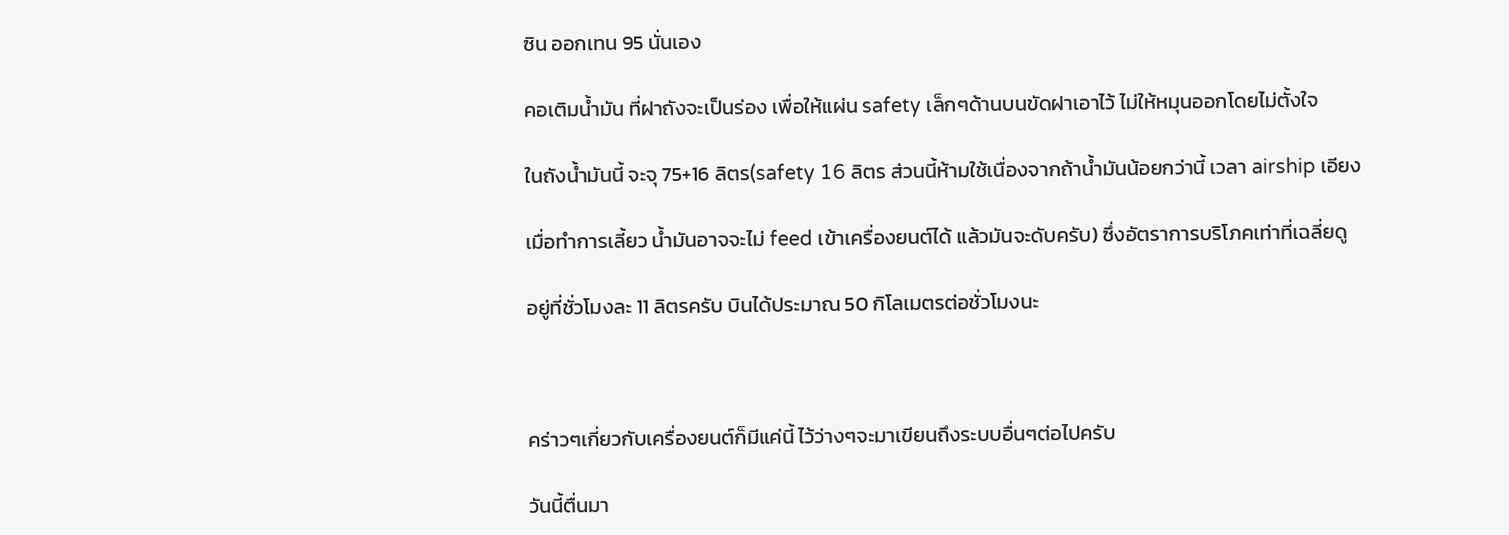ซิน ออกเทน 95 นั่นเอง

คอเติมน้ำมัน ที่ฝาถังจะเป็นร่อง เพื่อให้แผ่น safety เล็กๆด้านบนขัดฝาเอาไว้ ไม่ให้หมุนออกโดยไม่ตั้งใจ

ในถังน้ำมันนี้ จะจุ 75+16 ลิตร(safety 16 ลิตร ส่วนนี้ห้ามใช้เนื่องจากถ้าน้ำมันน้อยกว่านี้ เวลา airship เอียง

เมื่อทำการเลี้ยว น้ำมันอาจจะไม่ feed เข้าเครื่องยนต์ได้ แล้วมันจะดับครับ) ซึ่งอัตราการบริโภคเท่าที่เฉลี่ยดู

อยู่ที่ชั่วโมงละ 11 ลิตรครับ บินได้ประมาณ 50 กิโลเมตรต่อชั่วโมงนะ



คร่าวๆเกี่ยวกับเครื่องยนต์ก็มีแค่นี้ ไว้ว่างๆจะมาเขียนถึงระบบอื่นๆต่อไปครับ

วันนี้ตื่นมา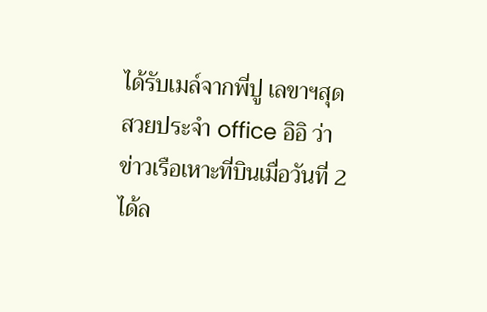ได้รับเมล์จากพี่ปู เลขาฯสุดสวยประจำ office อิอิ ว่าข่าวเรือเหาะที่บินเมื่อวันที่ 2 ได้ล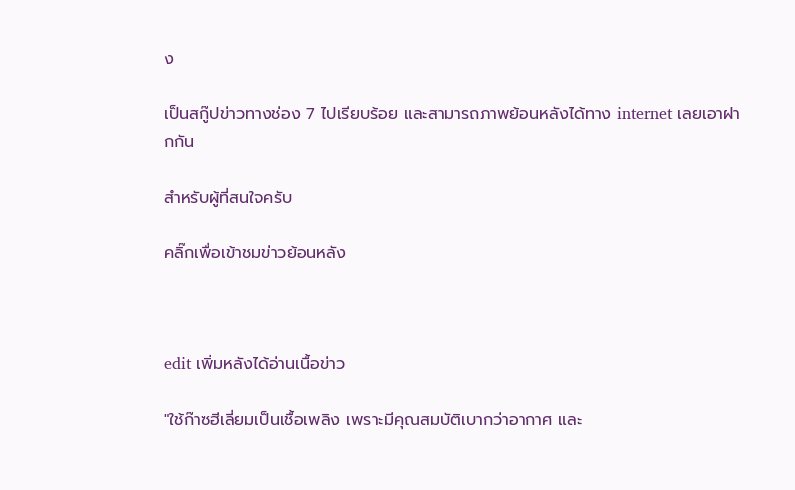ง

เป็นสกู๊ปข่าวทางช่อง 7 ไปเรียบร้อย และสามารถภาพย้อนหลังได้ทาง internet เลยเอาฝากกัน

สำหรับผู้ที่สนใจครับ

คลิ๊กเพื่อเข้าชมข่าวย้อนหลัง



edit เพิ่มหลังได้อ่านเนื้อข่าว

"ใช้ก๊าซฮีเลี่ยมเป็นเชื้อเพลิง เพราะมีคุณสมบัติเบากว่าอากาศ และ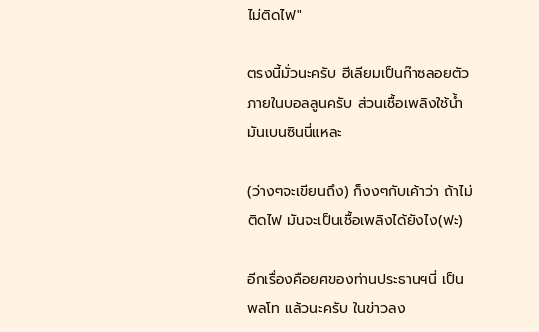ไม่ติดไฟ"

ตรงนี้มั่วนะครับ ฮีเลียมเป็นก๊าซลอยตัวภายในบอลลูนครับ ส่วนเชื้อเพลิงใช้น้ำมันเบนซินนี่แหละ

(ว่างๆจะเขียนถึง) ก็งงๆกับเค้าว่า ถ้าไม่ติดไฟ มันจะเป็นเชื้อเพลิงได้ยังไง(ฟะ)

อีกเรื่องคือยศของท่านประธานฯนี่ เป็น พลโท แล้วนะครับ ในข่าวลง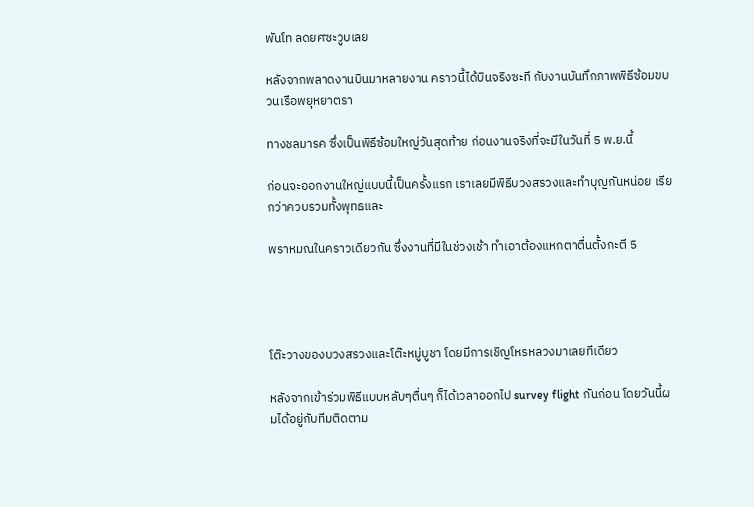พันโท ลดยศซะวูบเลย

หลังจากพลาดงานบินมาหลายงาน คราวนี้ได้บินจริงซะที กับงานบันทึกภาพพิธีซ้อมขบวนเรือพยุหยาตรา

ทางชลมารค ซึ่งเป็นพิธีซ้อมใหญ่วันสุดท้าย ก่อนงานจริงที่จะมีในวันที่ 5 พ.ย.นี้

ก่อนจะออกงานใหญ่แบบนี้เป็นครั้งแรก เราเลยมีพิธีบวงสรวงและทำบุญกันหน่อย เรียกว่าควบรวมทั้งพุทธและ

พราหมณในคราวเดียวกัน ซึ่งงานที่มีในช่วงเช้า ทำเอาต้องแหกตาตื่นตั้งกะตี 5




โต๊ะวางของบวงสรวงและโต๊ะหมู่บูชา โดยมีการเชิญโหรหลวงมาเลยทีเดียว

หลังจากเข้าร่วมพิธีแบบหลับๆตื่นๆ ก็ได้เวลาออกไป survey flight กันก่อน โดยวันนี้ผมได้อยู่กับทีมติดตาม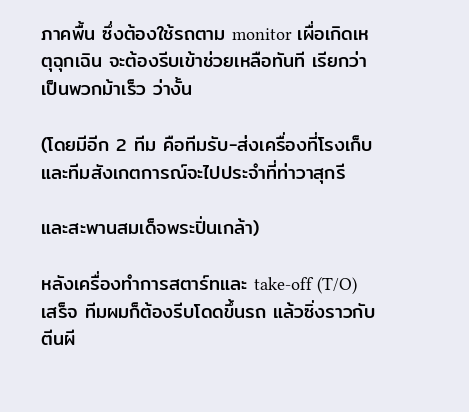ภาคพื้น ซึ่งต้องใช้รถตาม monitor เผื่อเกิดเหตุฉุกเฉิน จะต้องรีบเข้าช่วยเหลือทันที เรียกว่าเป็นพวกม้าเร็ว ว่างั้น

(โดยมีอีก 2 ทีม คือทีมรับ-ส่งเครื่องที่โรงเก็บและทีมสังเกตการณ์จะไปประจำที่ท่าวาสุกรี

และสะพานสมเด็จพระปิ่นเกล้า)

หลังเครื่องทำการสตาร์ทและ take-off (T/O) เสร็จ ทีมผมก็ต้องรีบโดดขึ้นรถ แล้วซิ่งราวกับตีนผี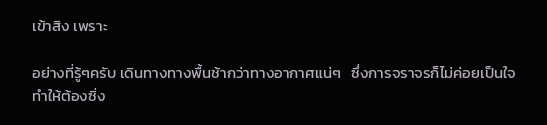เข้าสิง เพราะ

อย่างที่รู้ๆครับ เดินทางทางพื้นช้ากว่าทางอากาศแน่ๆ   ซึ่งการจราจรก็ไม่ค่อยเป็นใจ ทำให้ต้องซิ่ง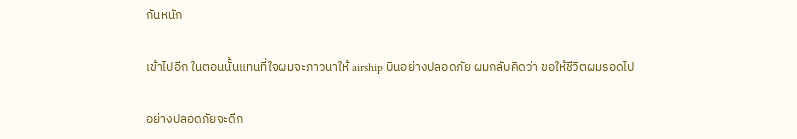กันหนัก

เข้าไปอีก ในตอนนั้นแทนที่ใจผมจะภาวนาให้ airship บินอย่างปลอดภัย ผมกลับคิดว่า ขอให้ชีวิตผมรอดไป

อย่างปลอดภัยจะดีก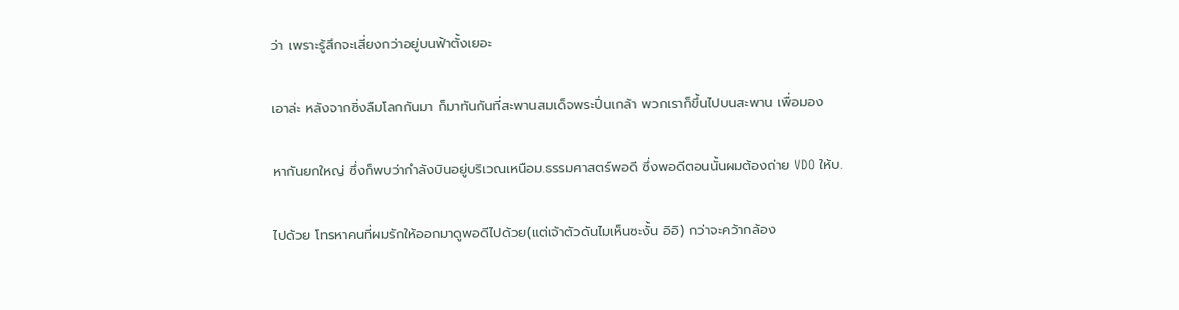ว่า เพราะรู้สึกจะเสี่ยงกว่าอยู่บนฟ้าตั้งเยอะ

เอาล่ะ หลังจากซิ่งลืมโลกกันมา ก็มาทันกันที่สะพานสมเด็จพระปิ่นเกล้า พวกเราก็ขึ้นไปบนสะพาน เพื่อมอง

หากันยกใหญ่ ซึ่งก็พบว่ากำลังบินอยู่บริเวณเหนือม.ธรรมศาสตร์พอดี ซึ่งพอดีตอนนั้นผมต้องถ่าย VDO ให้บ.

ไปด้วย โทรหาคนที่ผมรักให้ออกมาดูพอดีไปด้วย(แต่เจ้าตัวดันไมเห็นซะงั้น อิอิ) กว่าจะคว้ากล้อง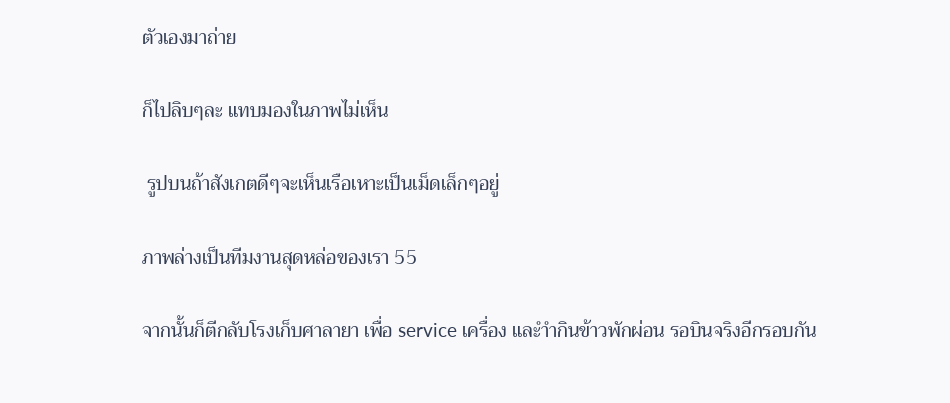ตัวเองมาถ่าย

ก็ไปลิบๆละ แทบมองในภาพไม่เห็น

 รูปบนถ้าสังเกตดีๆจะเห็นเรือเหาะเป็นเม็ดเล็กๆอยู่

ภาพล่างเป็นทีมงานสุดหล่อของเรา 55

จากนั้นก็ตีกลับโรงเก็บศาลายา เพื่อ service เครื่อง และำำกินข้าวพักผ่อน รอบินจริงอีกรอบกัน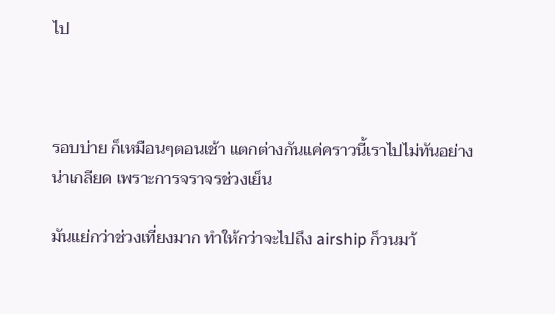ไป



รอบบ่าย ก็เหมือนๆตอนเช้า แตกต่างกันแค่คราวนี้เราไปไม่ทันอย่างน่าเกลียด เพราะการจราจรช่วงเย็น

มันแย่กว่าช่วงเที่ยงมาก ทำให้กว่าจะไปถึง airship ก็วนมา้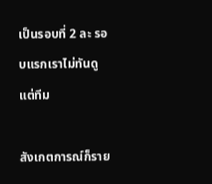เป็นรอบที่ 2 ละ รอบแรกเราไม่ทันดู แต่ทีม

สังเกตการณ์ก็ราย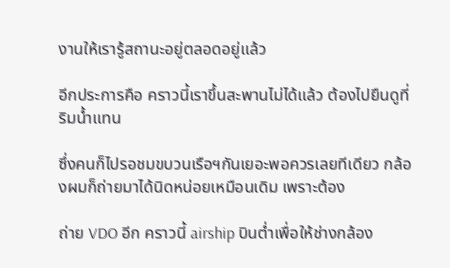งานให้เรารู้สถานะอยู่ตลอดอยู่แล้ว

อีกประการคือ คราวนี้เราขึ้นสะพานไม่ได้แล้ว ต้องไปยืนดูที่ริมน้ำแทน

ซึ่งคนก็ไปรอชมขบวนเรือฯกันเยอะพอควรเลยทีเดียว กล้องผมก็ถ่ายมาได้นิดหน่อยเหมือนเดิม เพราะต้อง

ถ่าย VDO อีก คราวนี้ airship บินต่ำเพื่อให้ช่างกล้อง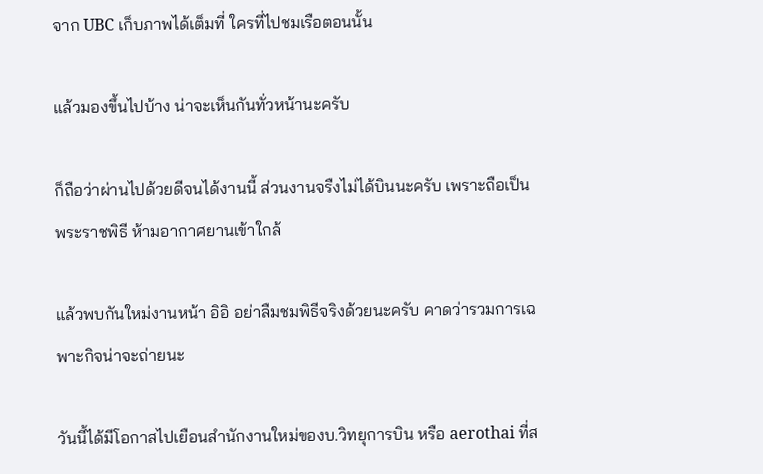จาก UBC เก็บภาพได้เต็มที่ ใครที่ไปชมเรือตอนนั้น

แล้วมองขึ้นไปบ้าง น่าจะเห็นกันทั่วหน้านะครับ

ก็ถือว่าผ่านไปด้วยดีจนได้งานนี้ ส่วนงานจรืงไม่ได้บินนะครับ เพราะถือเป็นพระราชพิธี ห้ามอากาศยานเข้าใกล้

แล้วพบกันใหม่งานหน้า อิอิ อย่าลืมชมพิธีจริงด้วยนะครับ คาดว่ารวมการเฉพาะกิจน่าจะถ่ายนะ

วันนี้ได้มีโอกาสไปเยือนสำนักงานใหม่ของบ.วิทยุการบิน หรือ aerothai ที่ส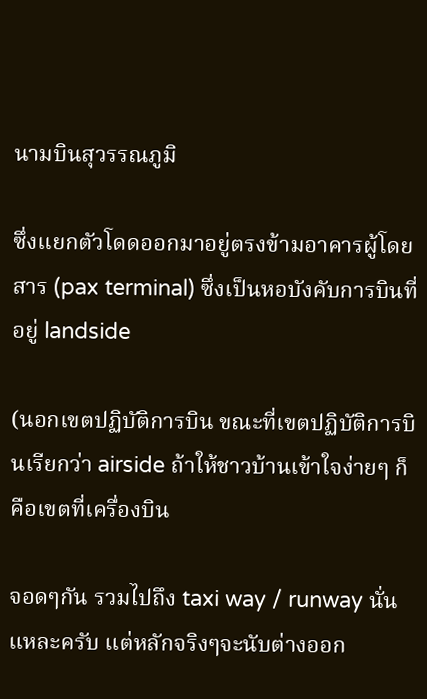นามบินสุวรรณภูมิ

ซึ่งแยกตัวโดดออกมาอยู่ตรงข้ามอาคารผู้โดยสาร (pax terminal) ซึ่งเป็นหอบังคับการบินที่อยู่ landside

(นอกเขตปฏิบัติการบิน ขณะที่เขตปฏิบัติการบินเรียกว่า airside ถ้าให้ชาวบ้านเข้าใจง่ายๆ ก็คือเขตที่เครื่องบิน

จอดๆกัน รวมไปถึง taxi way / runway นั่นแหละครับ แต่หลักจริงๆจะนับต่างออก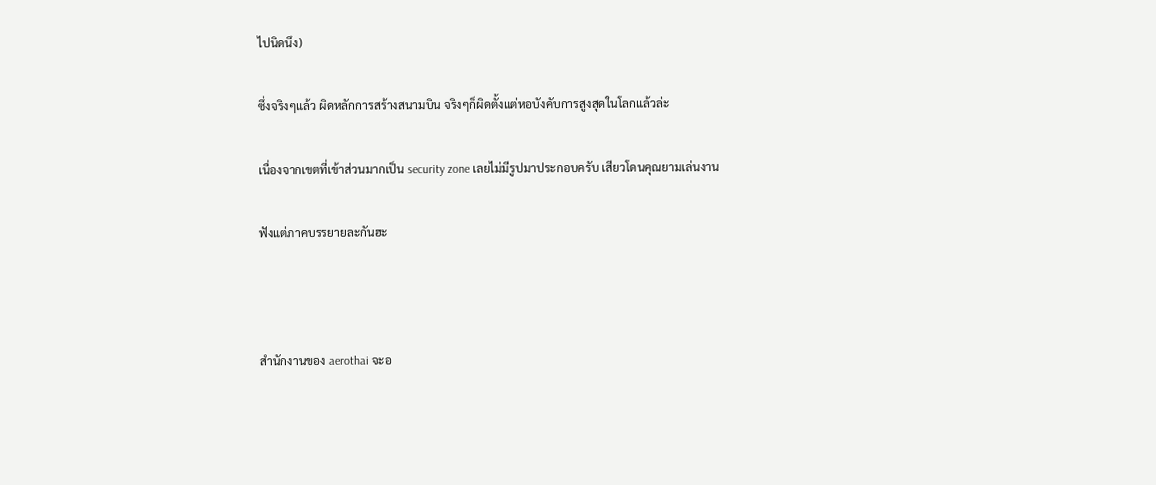ไปนิดนึง)

ซึ่งจริงๆแล้ว ผิดหลักการสร้างสนามบิน จริงๆก็ผิดตั้งแต่หอบังคับการสูงสุดในโลกแล้วล่ะ

เนื่องจากเขตที่เข้าส่วนมากเป็น security zone เลยไม่มีรูปมาประกอบครับ เสียวโดนคุณยามเล่นงาน

ฟังแต่ภาคบรรยายละกันฮะ



สำนักงานของ aerothai จะอ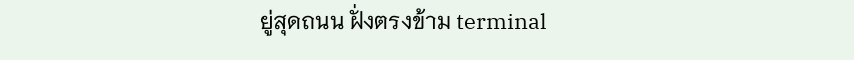ยู่สุดถนน ฝั่งตรงข้าม terminal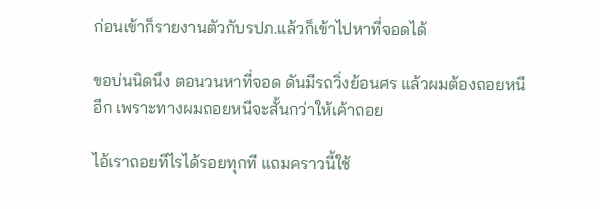ก่อนเข้าก็รายงานตัวกับรปภ.แล้วก็เข้าไปหาที่จอดได้

ขอบ่นนิดนึง ตอนวนหาที่จอด ดันมีรถวิ่งย้อนศร แล้วผมต้องถอยหนีอีก เพราะทางผมถอยหนีจะสั้นกว่าให้เค้าถอย

ไอ้เราถอยทีไรได้รอยทุกที แถมคราวนี้ใช้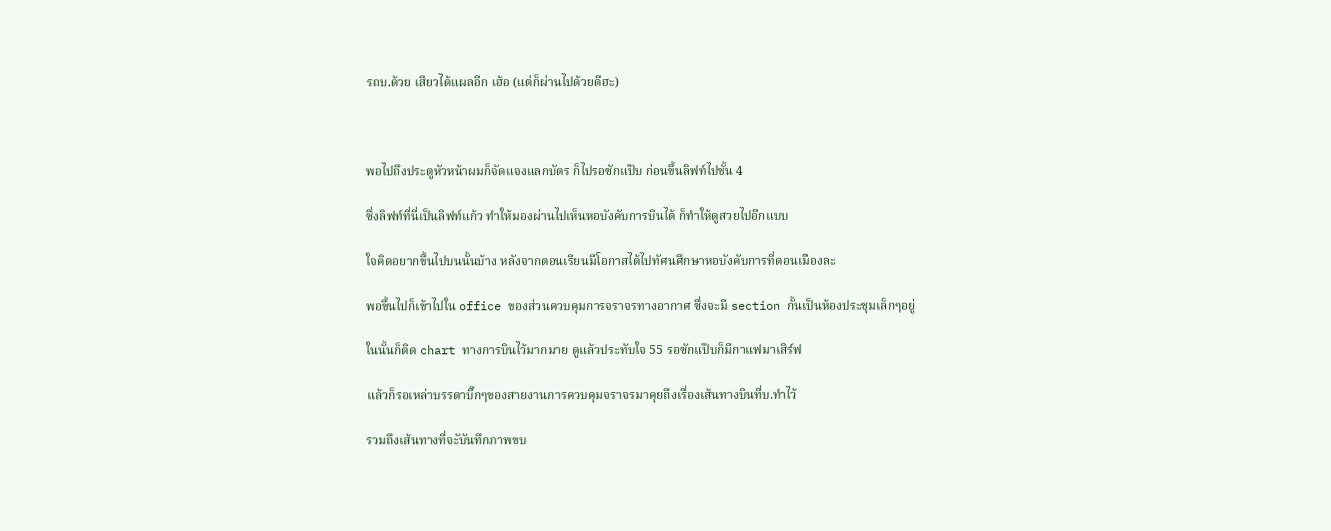รถบ.ด้วย เสียวได้แผลอีก เฮ้อ (แต่ก็ผ่านไปด้วยดีฮะ)



พอไปถึงประตูหัวหน้าผมก็จัดแจงแลกบัตร ก็ไปรอซักแป๊บ ก่อนขึ้นลิฟท์ไปชั้น 4

ซึ่งลิฟท์ที่นี่เป็นลิฟท์แก้ว ทำให้มองผ่านไปเห็นหอบังคับการบินได้ ก็ทำให้ดูสวยไปอีกแบบ

ใจคิดอยากขึ้นไปบนนั้นบ้าง หลังจากตอนเรียนมีโอกาสได้ไปทัศนศึกษาหอบังคับการที่ดอนเมืองละ

พอขึ้นไปก็เข้าไปใน office ของส่วนควบคุมการจราจรทางอากาศ ซึ่งจะมี section กั้นเป็นห้องประชุมเล็กๆอยู่

ในนั้นก็ติด chart ทางการบินไว้มากมาย ดูแล้วประทับใจ 55 รอซักแป๊บก็มีกาแฟมาเสิร์ฟ

แล้วก็รอเหล่าบรรดาบิ๊กๆของสายงานการควบคุมจราจรมาคุยถึงเรื่องเส้นทางบินที่บ.ทำไว้

รวมถึงเส้นทางที่จะับันทึกภาพขบ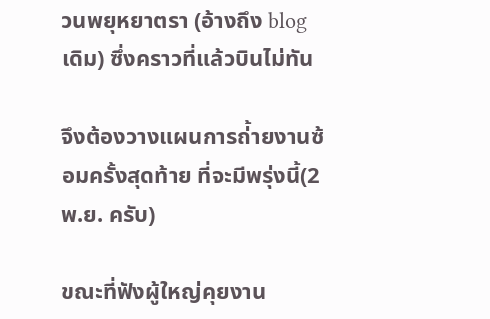วนพยุหยาตรา (อ้างถึง blog เดิม) ซึ่งคราวที่แล้วบินไม่ทัน

จึงต้องวางแผนการถ่้ายงานซ้อมครั้งสุดท้าย ที่จะมีพรุ่งนี้(2 พ.ย. ครับ)

ขณะที่ฟังผู้ใหญ่คุยงาน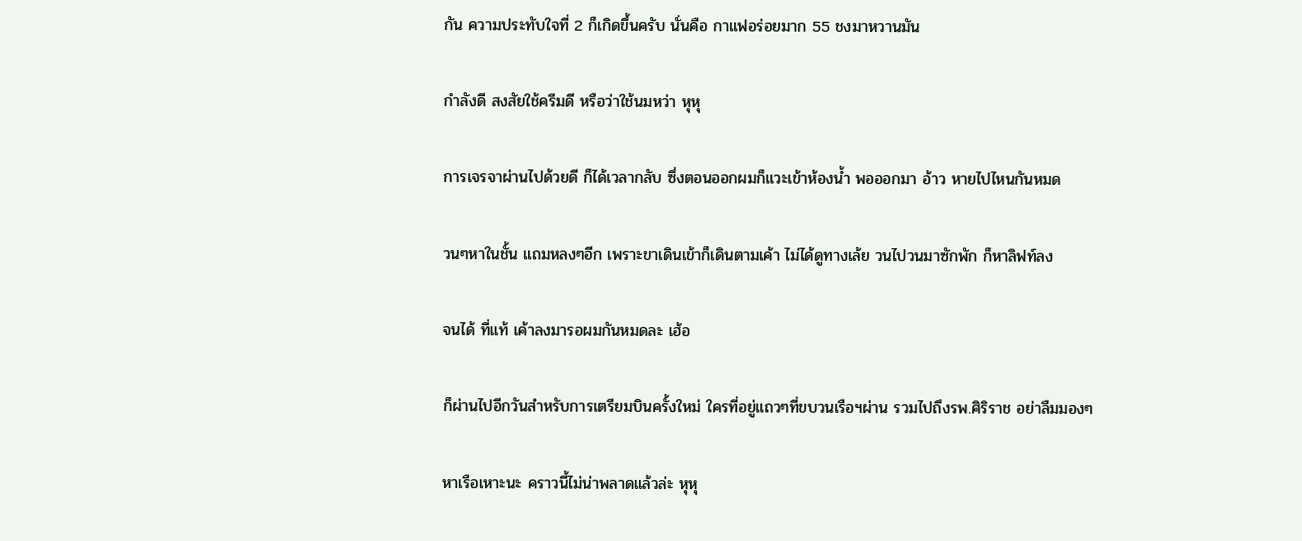กัน ความประทับใจที่ 2 ก็เกิดขึ้นครับ นั่นคือ กาแฟอร่อยมาก 55 ชงมาหวานมัน

กำลังดี สงสัยใช้ครีมดี หรือว่าใช้นมหว่า หุหุ

การเจรจาผ่านไปด้วยดี ก็ได้เวลากลับ ซึ่งตอนออกผมก็แวะเข้าห้องน้ำ พอออกมา อ้าว หายไปไหนกันหมด

วนๆหาในชั้น แถมหลงๆอีก เพราะขาเดินเข้าก็เดินตามเค้า ไม่ได้ดูทางเล้ย วนไปวนมาซักพัก ก็หาลิฟท์ลง

จนได้ ที่แท้ เค้าลงมารอผมกันหมดละ เฮ้อ

ก็ผ่านไปอีกวันสำหรับการเตรียมบินครั้งใหม่ ใครที่อยู่แถวๆที่ขบวนเรือฯผ่าน รวมไปถึงรพ.ศิริราช อย่าลืมมองๆ

หาเรือเหาะนะ คราวนี้ไม่น่าพลาดแล้วล่ะ หุหุ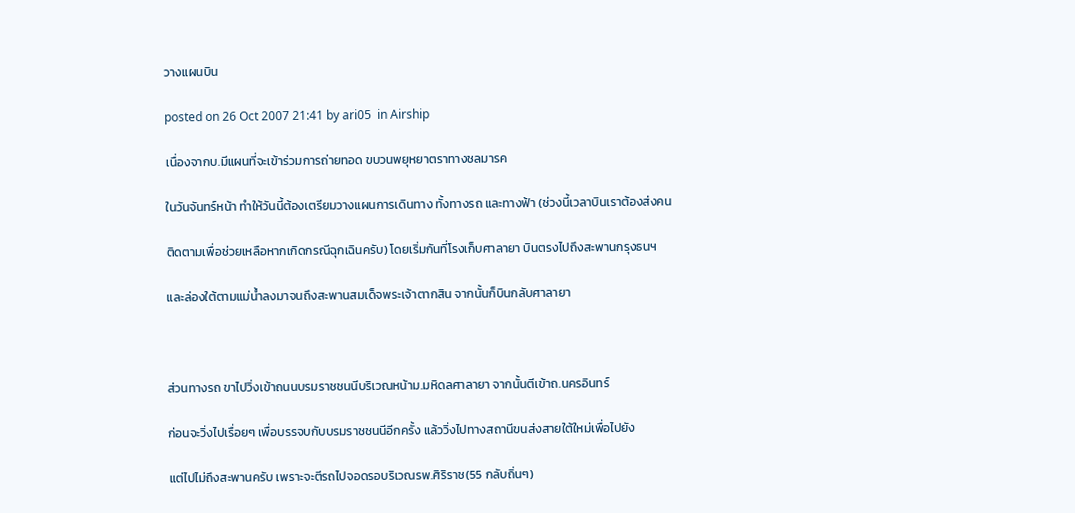วางแผนบิน

posted on 26 Oct 2007 21:41 by ari05  in Airship

เนื่องจากบ.มีแผนที่จะเข้าร่วมการถ่ายทอด ขบวนพยุหยาตราทางชลมารค

ในวันจันทร์หน้า ทำให้วันนี้ต้องเตรียมวางแผนการเดินทาง ทั้งทางรถ และทางฟ้า (ช่วงนี้เวลาบินเราต้องส่งคน

ติดตามเพื่อช่วยเหลือหากเกิดกรณีฉุกเฉินครับ) โดยเริ่มกันที่โรงเก็บศาลายา บินตรงไปถึงสะพานกรุงธนฯ

และล่องใต้ตามแม่น้ำลงมาจนถึงสะพานสมเด็จพระเจ้าตากสิน จากนั้นก็บินกลับศาลายา



ส่วนทางรถ ขาไปวิ่งเข้าถนนบรมราชชนนีบริเวณหน้าม.มหิดลศาลายา จากนั้นตีเข้าถ.นครอินทร์

ก่อนจะวิ่งไปเรื่อยๆ เพื่อบรรจบกับบรมราชชนนีอีกครั้ง แล้ววิ่งไปทางสถานีขนส่งสายใต้ใหม่เพื่อไปยัง

แต่ไปไม่ถึงสะพานครับ เพราะจะตีรถไปจอดรอบริเวณรพ.ศิริราช(55 กลับถิ่นๆ)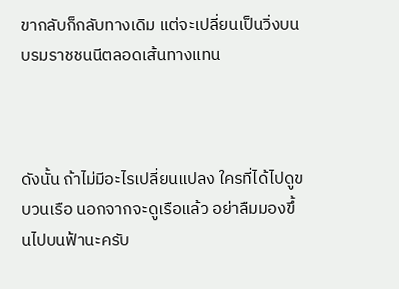ขากลับก็กลับทางเดิม แต่จะเปลี่ยนเป็นวิ่งบนบรมราชชนนีตลอดเส้นทางแทน



ดังนั้น ถ้าไม่มีอะไรเปลี่ยนแปลง ใครที่ได้ไปดูขบวนเรือ นอกจากจะดูเรือแล้ว อย่าลืมมองขึ้นไปบนฟ้านะครับ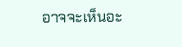อาจจะเห็นอะ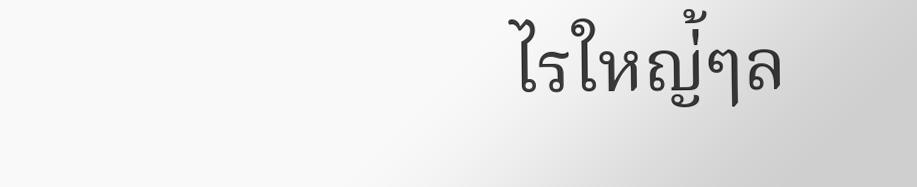ไรใหญ่้ๆล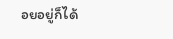อยอยู่ก็ได้